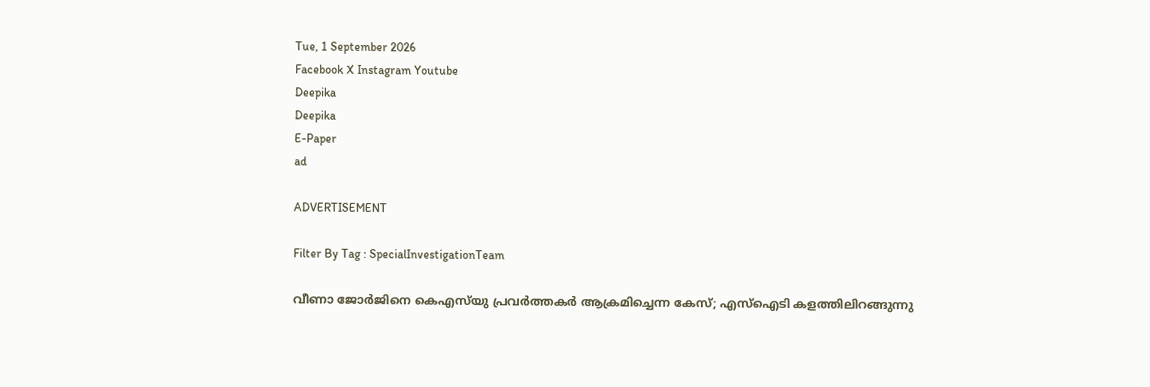Tue, 1 September 2026
Facebook X Instagram Youtube
Deepika
Deepika
E-Paper
ad

ADVERTISEMENT

Filter By Tag : SpecialInvestigationTeam

വീണാ ജോർജിനെ കെഎസ്‌യു പ്രവർത്തകർ ആക്രമിച്ചെന്ന കേസ്; എസ്‌ഐടി കളത്തിലിറങ്ങുന്നു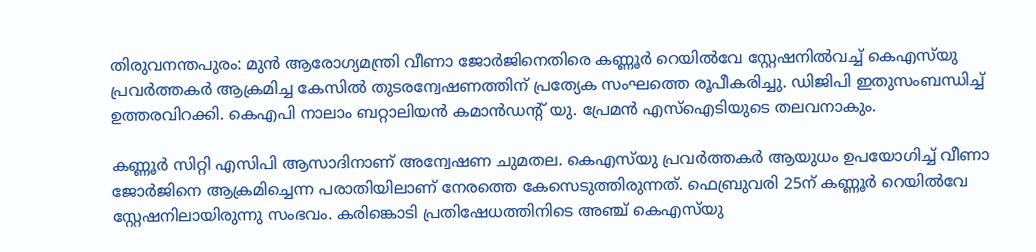തിരുവനന്തപുരം: മുൻ ആരോഗ്യമന്ത്രി വീണാ ജോർജിനെതിരെ കണ്ണൂർ റെയിൽവേ സ്റ്റേഷനിൽവച്ച് കെഎസ്‌യു പ്രവർത്തകർ ആക്രമിച്ച കേസിൽ തുടരന്വേഷണത്തിന് പ്രത്യേക സംഘത്തെ രൂപീകരിച്ചു. ഡിജിപി ഇതുസംബന്ധിച്ച് ഉത്തരവിറക്കി. കെഎപി നാലാം ബറ്റാലിയൻ കമാൻഡന്‍റ് യു. പ്രേമൻ എസ്ഐടിയുടെ തലവനാകും.

കണ്ണൂർ സിറ്റി എസിപി ആസാദിനാണ് അന്വേഷണ ചുമതല. കെഎസ്‌യു പ്രവർത്തകർ ആയുധം ഉപയോഗിച്ച് വീണാ ജോർജിനെ ആക്രമിച്ചെന്ന പരാതിയിലാണ് നേരത്തെ കേസെടുത്തിരുന്നത്. ഫെബ്രുവരി 25ന് കണ്ണൂർ റെയിൽവേ സ്റ്റേഷനിലായിരുന്നു സംഭവം. കരിങ്കൊടി പ്രതിഷേധത്തിനിടെ അഞ്ച് കെഎസ്‌യു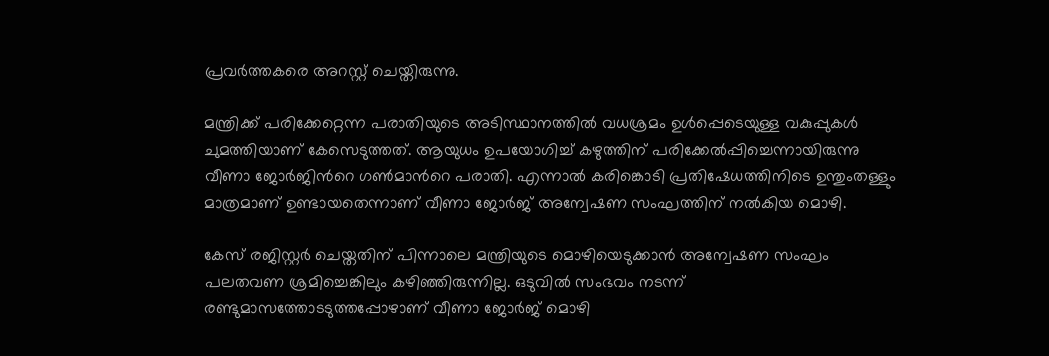പ്രവർത്തകരെ അറസ്റ്റ് ചെയ്തിരുന്നു.

മന്ത്രിക്ക് പരിക്കേറ്റെന്ന പരാതിയുടെ അടിസ്ഥാനത്തിൽ വധശ്രമം ഉൾപ്പെടെയുള്ള വകുപ്പുകൾ ചുമത്തിയാണ് കേസെടുത്തത്. ആയുധം ഉപയോഗിച്ച് കഴുത്തിന് പരിക്കേൽപ്പിച്ചെന്നായിരുന്നു വീണാ ജോർജിന്‍റെ ഗൺമാന്‍റെ പരാതി. എന്നാൽ കരിങ്കൊടി പ്രതിഷേധത്തിനിടെ ഉന്തുംതള്ളും മാത്രമാണ് ഉണ്ടായതെന്നാണ് വീണാ ജോർജ് അന്വേഷണ സംഘത്തിന് നൽകിയ മൊഴി.

കേസ് രജിസ്റ്റർ ചെയ്തതിന് പിന്നാലെ മന്ത്രിയുടെ മൊഴിയെടുക്കാൻ അന്വേഷണ സംഘം പലതവണ ശ്രമിച്ചെങ്കിലും കഴിഞ്ഞിരുന്നില്ല. ഒടുവിൽ സംഭവം നടന്ന് രണ്ടുമാസത്തോടടുത്തപ്പോഴാണ് വീണാ ജോർജ് മൊഴി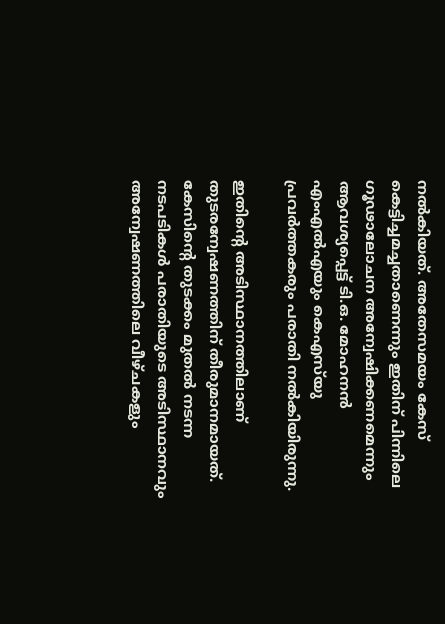നൽകിയത്. അതേസമയം കേസ് കെട്ടിച്ചമച്ചതാണെന്നും ഇതിന് പിന്നിലെ ഗൂഢാലോചന അന്വേഷിക്കണമെന്നും ആവശ്യപ്പെട്ട് ടി.ഒ. മോഹനൻ എംഎൽഎയും കെഎസ്‌യു പ്രവർത്തകരും പരാതി നൽകിയിരുന്നു.

ഇതിന്‍റെ അടിസ്ഥാനത്തിലാണ് തുടരന്വേഷണത്തിന് തീരുമാനമായത്. കേസിന്‍റെ തുടക്കം മുതൽ നടന്ന നടപടികൾ പരാതിയുടെ അടിസ്ഥാനവും അന്വേഷണത്തിലെ വീഴ്ചകളും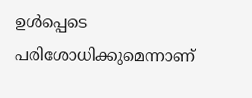ഉൾപ്പെടെ പരിശോധിക്കുമെന്നാണ്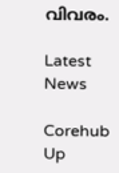വിവരം.

Latest News

Corehub Up